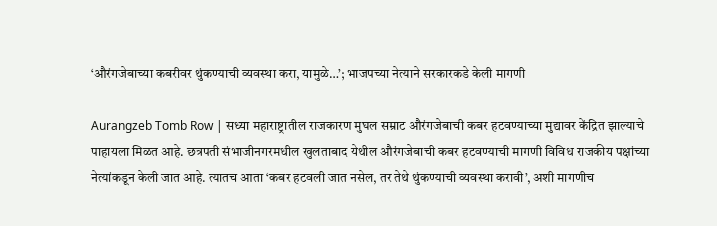‘औरंगजेबाच्या कबरीवर थुंकण्याची व्यवस्था करा, यामुळे…’; भाजपच्या नेत्याने सरकारकडे केली मागणी

Aurangzeb Tomb Row | सध्या महाराष्ट्रातील राजकारण मुघल सम्राट औरंगजेबाची कबर हटवण्याच्या मुद्यावर केंद्रित झाल्याचे पाहायला मिळत आहे. छत्रपती संभाजीनगरमधील खुलताबाद येथील औरंगजेबाची कबर हटवण्याची मागणी विविध राजकीय पक्षांच्या नेत्यांकडून केली जात आहे. त्यातच आता ‘कबर हटवली जात नसेल, तर तेथे थुंकण्याची व्यवस्था करावी’, अशी मागणीच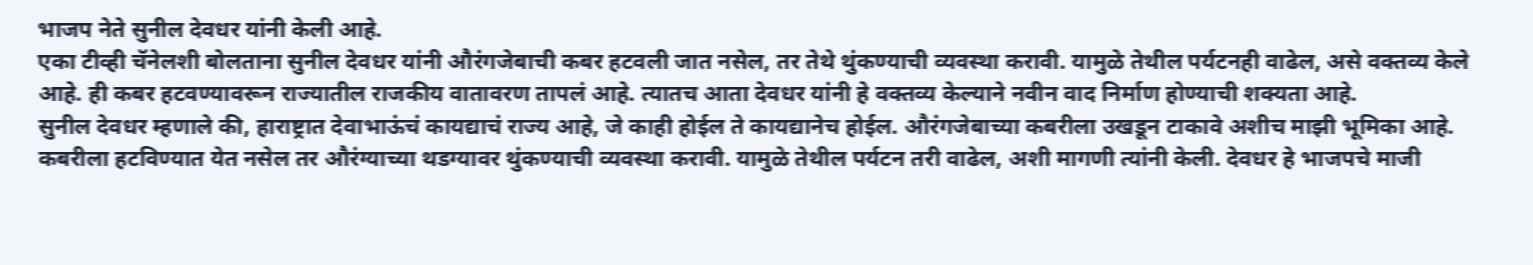भाजप नेते सुनील देवधर यांनी केली आहे.
एका टीव्ही चॅनेलशी बोलताना सुनील देवधर यांनी औरंगजेबाची कबर हटवली जात नसेल, तर तेथे थुंकण्याची व्यवस्था करावी. यामुळे तेथील पर्यटनही वाढेल, असे वक्तव्य केले आहे. ही कबर हटवण्यावरून राज्यातील राजकीय वातावरण तापलं आहे. त्यातच आता देवधर यांनी हे वक्तव्य केल्याने नवीन वाद निर्माण होण्याची शक्यता आहे.
सुनील देवधर म्हणाले की, हाराष्ट्रात देवाभाऊंचं कायद्याचं राज्य आहे, जे काही होईल ते कायद्यानेच होईल. औरंगजेबाच्या कबरीला उखडून टाकावे अशीच माझी भूमिका आहे. कबरीला हटविण्यात येत नसेल तर औरंग्याच्या थडग्यावर थुंकण्याची व्यवस्था करावी. यामुळे तेथील पर्यटन तरी वाढेल, अशी मागणी त्यांनी केली. देवधर हे भाजपचे माजी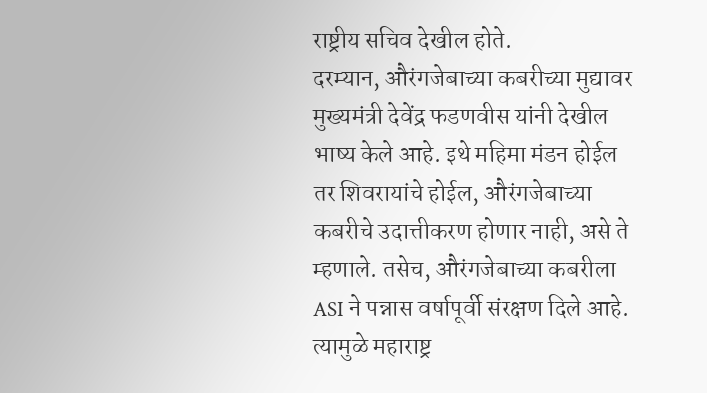राष्ट्रीय सचिव देखील होते.
दरम्यान, औरंगजेबाच्या कबरीच्या मुद्यावर मुख्यमंत्री देवेंद्र फडणवीस यांनी देखील भाष्य केले आहे. इथे महिमा मंडन होईल तर शिवरायांचे होईल, औरंगजेबाच्या कबरीचे उदात्तीकरण होणार नाही, असे ते म्हणाले. तसेच, औरंगजेबाच्या कबरीला ASI ने पन्नास वर्षापूर्वी संरक्षण दिले आहे. त्यामुळे महाराष्ट्र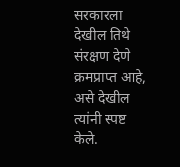सरकारला देखील तिथे संरक्षण देणे क्रमप्राप्त आहे, असे देखील त्यांनी स्पष्ट केले.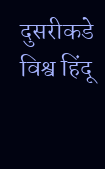दुसरीकडे विश्व हिंदू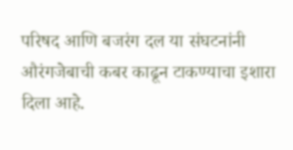परिषद आणि बजरंग दल या संघटनांनी औरंगजेबाची कबर काढून टाकण्याचा इशारा दिला आहे.